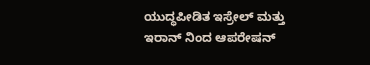ಯುದ್ಧಪೀಡಿತ ಇಸ್ರೇಲ್ ಮತ್ತು ಇರಾನ್ ನಿಂದ ಆಪರೇಷನ್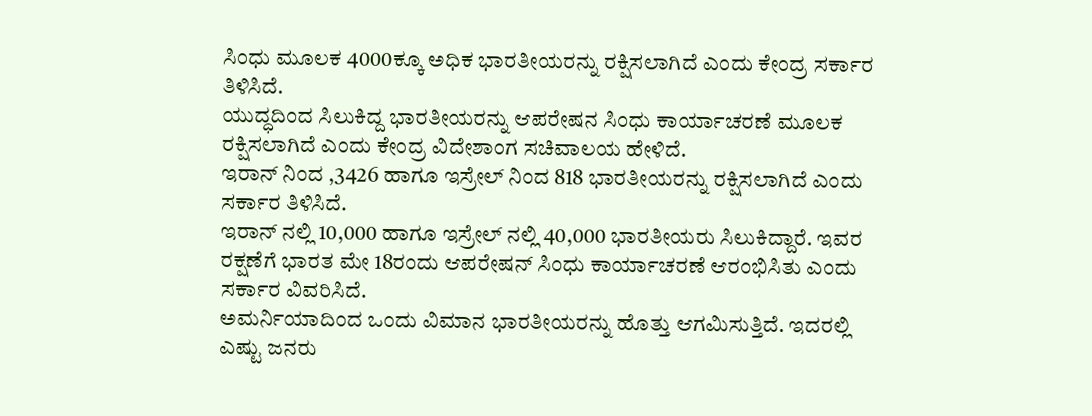ಸಿಂಧು ಮೂಲಕ 4000ಕ್ಕೂ ಅಧಿಕ ಭಾರತೀಯರನ್ನು ರಕ್ಷಿಸಲಾಗಿದೆ ಎಂದು ಕೇಂದ್ರ ಸರ್ಕಾರ ತಿಳಿಸಿದೆ.
ಯುದ್ಧದಿಂದ ಸಿಲುಕಿದ್ದ ಭಾರತೀಯರನ್ನು ಆಪರೇಷನ ಸಿಂಧು ಕಾರ್ಯಾಚರಣೆ ಮೂಲಕ ರಕ್ಷಿಸಲಾಗಿದೆ ಎಂದು ಕೇಂದ್ರ ವಿದೇಶಾಂಗ ಸಚಿವಾಲಯ ಹೇಳಿದೆ.
ಇರಾನ್ ನಿಂದ ,3426 ಹಾಗೂ ಇಸ್ರೇಲ್ ನಿಂದ 818 ಭಾರತೀಯರನ್ನು ರಕ್ಷಿಸಲಾಗಿದೆ ಎಂದು ಸರ್ಕಾರ ತಿಳಿಸಿದೆ.
ಇರಾನ್ ನಲ್ಲಿ 10,000 ಹಾಗೂ ಇಸ್ರೇಲ್ ನಲ್ಲಿ 40,000 ಭಾರತೀಯರು ಸಿಲುಕಿದ್ದಾರೆ. ಇವರ ರಕ್ಷಣೆಗೆ ಭಾರತ ಮೇ 18ರಂದು ಆಪರೇಷನ್ ಸಿಂಧು ಕಾರ್ಯಾಚರಣೆ ಆರಂಭಿಸಿತು ಎಂದು ಸರ್ಕಾರ ವಿವರಿಸಿದೆ.
ಅಮರ್ನಿಯಾದಿಂದ ಒಂದು ವಿಮಾನ ಭಾರತೀಯರನ್ನು ಹೊತ್ತು ಆಗಮಿಸುತ್ತಿದೆ. ಇದರಲ್ಲಿ ಎಷ್ಟು ಜನರು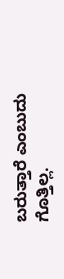ಬರುತ್ತಾರೆ ಎಂಬುದು ಗೊತ್ತಿಲ್ಲ.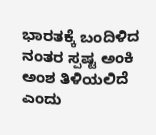ಭಾರತಕ್ಕೆ ಬಂದಿಳಿದ ನಂತರ ಸ್ಪಷ್ಟ ಅಂಕಿ ಅಂಶ ತಿಳಿಯಲಿದೆ ಎಂದು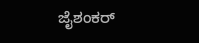ಜೈಶಂಕರ್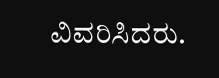ವಿವರಿಸಿದರು.